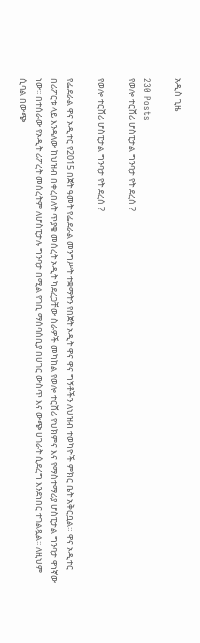አዲስ ጊዜ

230 Posts
የወሎ ተርሸሪ ሆስፒታል ግንባታ የት ደረሰ ?

የወሎ ተርሸሪ ሆስፒታል ግንባታ የት ደረሰ ?

የፌደራል ዋና ኦዲተር የ2015 በጀት ዓመት የፌደራል መንግሥት ተቋማትን የበጀት ኦዲት ዋና ዋና ግኝቶችን ለህዝብ ተወካዮች ምክር ቤት አቅርቧል። ዋና ኦዲተር በሪፖርቱ ላይ እንዳለው ከህዝብ በቀረበለት ጥያቄ መሰረት ኦዲት ካደረጋቸው ስራዎች መካከል የወሎ ተርሸሪ የህክምና እና የማስተማሪያ ሆስፒታል ግንባታ ዋነኛው ነው፡፡ በተሰራው የኦዲት ሪፖረት መሰረትም ለሆስፒታሉ ግንባታ በሚል የገቢ ማሰባሰቢያ በሀገር ውስጥ እና ውጭ ሀገራት ሲደረግ እንደነበር ተገልጿል፡፡ ለዚህም ሲባል በውጭ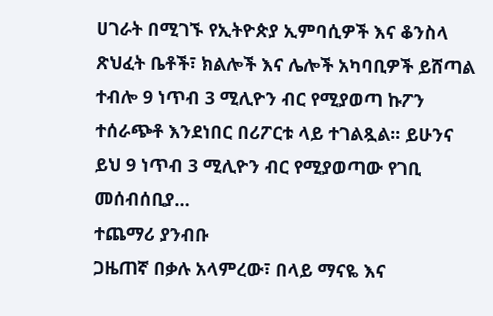ሀገራት በሚገኙ የኢትዮጵያ ኢምባሲዎች እና ቆንስላ ጽህፈት ቤቶች፣ ክልሎች እና ሌሎች አካባቢዎች ይሸጣል ተብሎ 9 ነጥብ 3 ሚሊዮን ብር የሚያወጣ ኩፖን ተሰራጭቶ እንደነበር በሪፖርቱ ላይ ተገልጿል፡፡ ይሁንና ይህ 9 ነጥብ 3 ሚሊዮን ብር የሚያወጣው የገቢ መሰብሰቢያ…
ተጨማሪ ያንብቡ
ጋዜጠኛ በቃሉ አላምረው፣ በላይ ማናዬ እና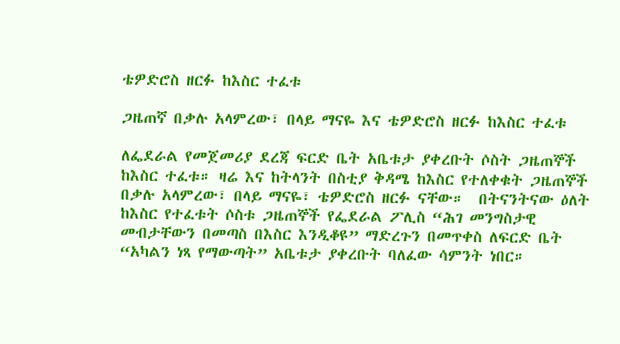ቴዎድሮስ ዘርፉ ከእስር ተፈቱ

ጋዜጠኛ በቃሉ አላምረው፣ በላይ ማናዬ እና ቴዎድሮስ ዘርፉ ከእስር ተፈቱ

ለፌደራል የመጀመሪያ ደረጃ ፍርድ ቤት አቤቱታ ያቀረቡት ሶስት ጋዜጠኞች ከእስር ተፈቱ። ዛሬ እና ከትላንት በስቲያ ቅዳሜ ከእስር የተለቀቁት ጋዜጠኞች በቃሉ አላምረው፣ በላይ ማናዬ፣ ቴዎድሮስ ዘርፉ ናቸው።  በትናንትናው ዕለት ከእስር የተፈቱት ሶስቱ ጋዜጠኞች የፌደራል ፖሊስ “ሕገ መንግስታዊ መብታቸውን በመጣስ በእስር እንዲቆዩ” ማድረጉን በመጥቀስ ለፍርድ ቤት “አካልን ነጻ የማውጣት” አቤቱታ ያቀረቡት ባለፈው ሳምንት ነበር።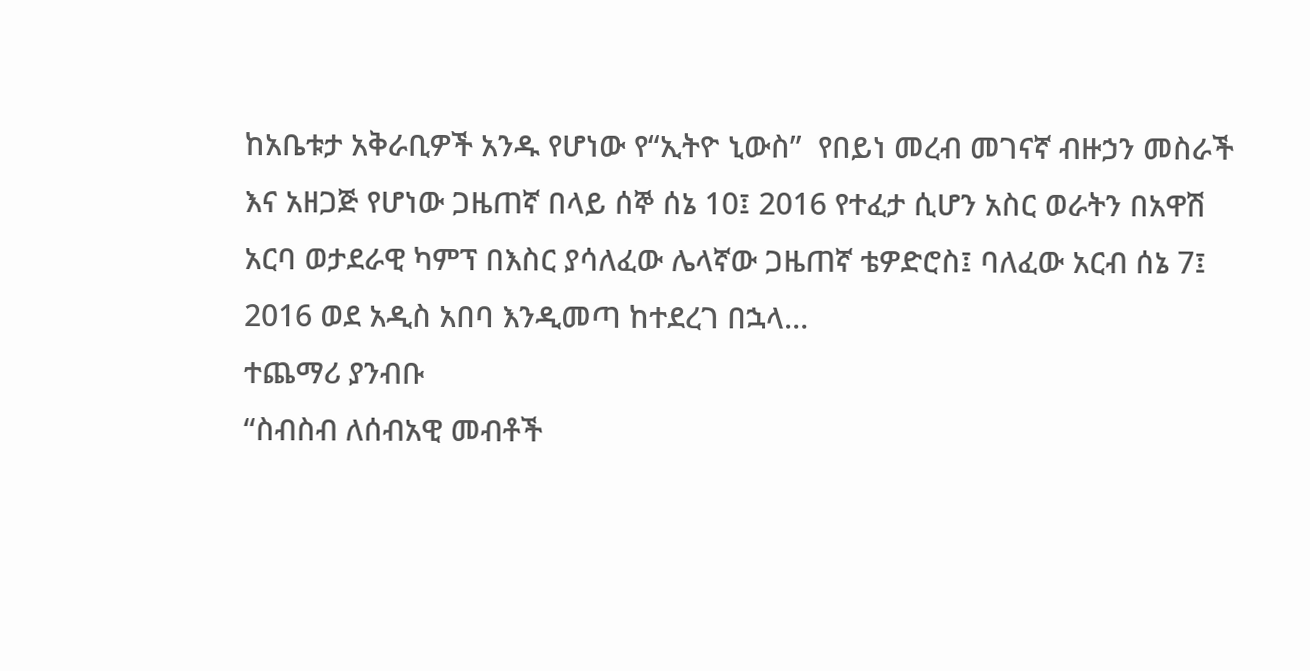ከአቤቱታ አቅራቢዎች አንዱ የሆነው የ“ኢትዮ ኒውስ”  የበይነ መረብ መገናኛ ብዙኃን መስራች እና አዘጋጅ የሆነው ጋዜጠኛ በላይ ሰኞ ሰኔ 10፤ 2016 የተፈታ ሲሆን አስር ወራትን በአዋሽ አርባ ወታደራዊ ካምፕ በእስር ያሳለፈው ሌላኛው ጋዜጠኛ ቴዎድሮስ፤ ባለፈው አርብ ሰኔ 7፤ 2016 ወደ አዲስ አበባ እንዲመጣ ከተደረገ በኋላ…
ተጨማሪ ያንብቡ
“ስብስብ ለሰብአዊ መብቶች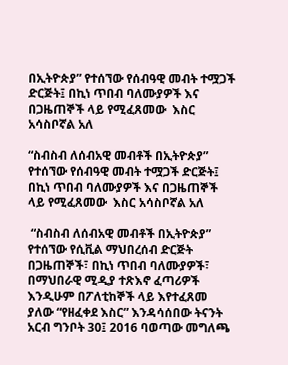በኢትዮጵያ” የተሰኘው የሰብዓዊ መብት ተሟጋች ድርጅት፤ በኪነ ጥበብ ባለሙያዎች እና በጋዜጠኞች ላይ የሚፈጸመው  እስር አሳስቦኛል አለ

“ስብስብ ለሰብአዊ መብቶች በኢትዮጵያ” የተሰኘው የሰብዓዊ መብት ተሟጋች ድርጅት፤ በኪነ ጥበብ ባለሙያዎች እና በጋዜጠኞች ላይ የሚፈጸመው  እስር አሳስቦኛል አለ

 “ስብስብ ለሰብአዊ መብቶች በኢትዮጵያ” የተሰኘው የሲቪል ማህበረሰብ ድርጅት በጋዜጠኞች፣ በኪነ ጥበብ ባለሙያዎች፣ በማህበራዊ ሚዲያ ተጽእኖ ፈጣሪዎች እንዲሁም በፖለቲከኞች ላይ እየተፈጸመ ያለው “የዘፈቀደ እስር” እንዳሳሰበው ትናንት አርብ ግንቦት 30፤ 2016 ባወጣው መግለጫ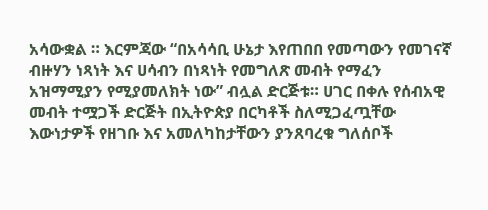አሳውቋል ። እርምጃው “በአሳሳቢ ሁኔታ እየጠበበ የመጣውን የመገናኛ ብዙሃን ነጻነት እና ሀሳብን በነጻነት የመግለጽ መብት የማፈን አዝማሚያን የሚያመለክት ነው” ብሏል ድርጅቱ። ሀገር በቀሉ የሰብአዊ መብት ተሟጋች ድርጅት በኢትዮጵያ በርካቶች ስለሚጋፈጧቸው እውነታዎች የዘገቡ እና አመለካከታቸውን ያንጸባረቁ ግለሰቦች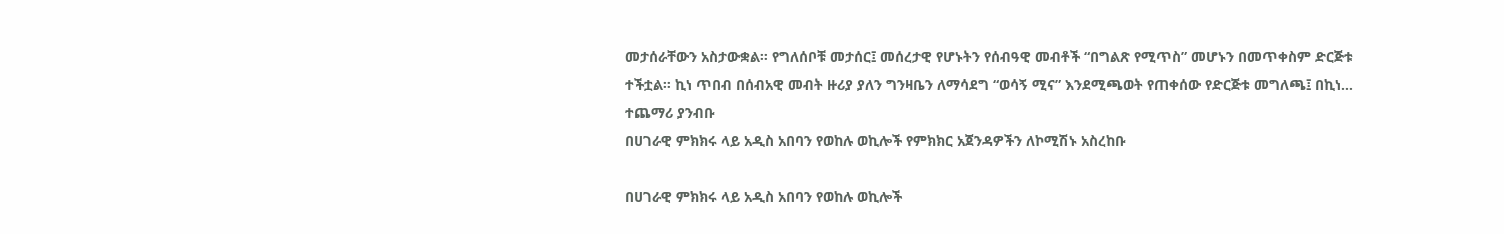መታሰራቸውን አስታውቋል። የግለሰቦቹ መታሰር፤ መሰረታዊ የሆኑትን የሰብዓዊ መብቶች “በግልጽ የሚጥስ” መሆኑን በመጥቀስም ድርጅቱ ተችቷል። ኪነ ጥበብ በሰብአዊ መብት ዙሪያ ያለን ግንዛቤን ለማሳደግ “ወሳኝ ሚና” እንደሚጫወት የጠቀሰው የድርጅቱ መግለጫ፤ በኪነ…
ተጨማሪ ያንብቡ
በሀገራዊ ምክክሩ ላይ አዲስ አበባን የወከሉ ወኪሎች የምክክር አጀንዳዎችን ለኮሚሽኑ አስረከቡ

በሀገራዊ ምክክሩ ላይ አዲስ አበባን የወከሉ ወኪሎች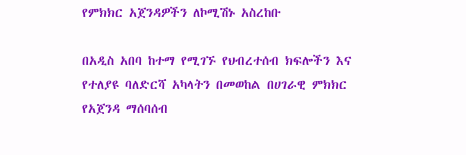የምክክር አጀንዳዎችን ለኮሚሽኑ አስረከቡ

በአዲስ አበባ ከተማ የሚገኙ የህብረተሰብ ክፍሎችን እና የተለያዩ ባለድርሻ አካላትን በመወከል በሀገራዊ ምክክር የአጀንዳ ማሰባሰብ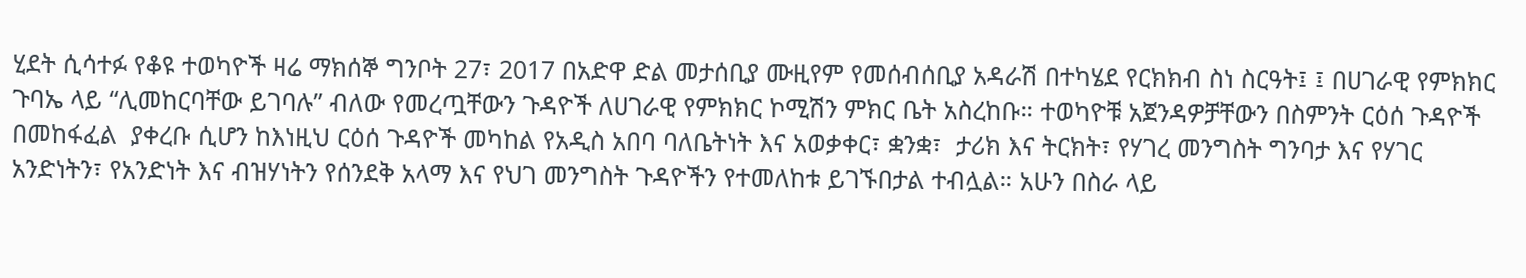ሂደት ሲሳተፉ የቆዩ ተወካዮች ዛሬ ማክሰኞ ግንቦት 27፣ 2017 በአድዋ ድል መታሰቢያ ሙዚየም የመሰብሰቢያ አዳራሽ በተካሄደ የርክክብ ስነ ስርዓት፤ ፤ በሀገራዊ የምክክር ጉባኤ ላይ “ሊመከርባቸው ይገባሉ” ብለው የመረጧቸውን ጉዳዮች ለሀገራዊ የምክክር ኮሚሽን ምክር ቤት አስረከቡ። ተወካዮቹ አጀንዳዎቻቸውን በስምንት ርዕሰ ጉዳዮች በመከፋፈል  ያቀረቡ ሲሆን ከእነዚህ ርዕሰ ጉዳዮች መካከል የአዲስ አበባ ባለቤትነት እና አወቃቀር፣ ቋንቋ፣  ታሪክ እና ትርክት፣ የሃገረ መንግስት ግንባታ እና የሃገር አንድነትን፣ የአንድነት እና ብዝሃነትን የሰንደቅ አላማ እና የህገ መንግስት ጉዳዮችን የተመለከቱ ይገኙበታል ተብሏል። አሁን በስራ ላይ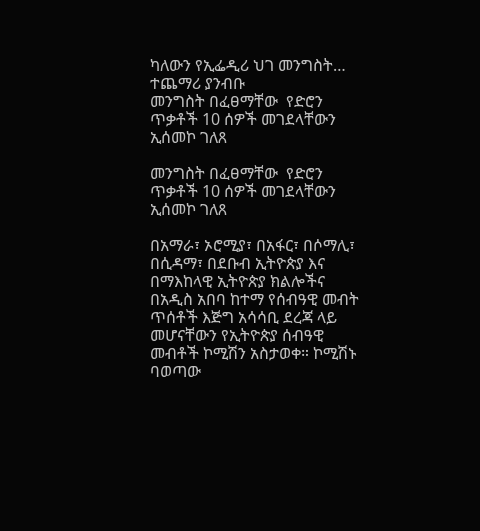ካለውን የኢፌዲሪ ህገ መንግስት…
ተጨማሪ ያንብቡ
መንግስት በፈፀማቸው  የድሮን ጥቃቶች 10 ሰዎች መገደላቸውን ኢሰመኮ ገለጸ

መንግስት በፈፀማቸው  የድሮን ጥቃቶች 10 ሰዎች መገደላቸውን ኢሰመኮ ገለጸ

በአማራ፣ ኦሮሚያ፣ በአፋር፣ በሶማሊ፣ በሲዳማ፣ በደቡብ ኢትዮጵያ እና በማእከላዊ ኢትዮጵያ ክልሎችና በአዲስ አበባ ከተማ የሰብዓዊ መብት ጥሰቶች እጅግ አሳሳቢ ደረጃ ላይ መሆናቸውን የኢትዮጵያ ሰብዓዊ መብቶች ኮሚሽን አስታወቀ። ኮሚሽኑ ባወጣው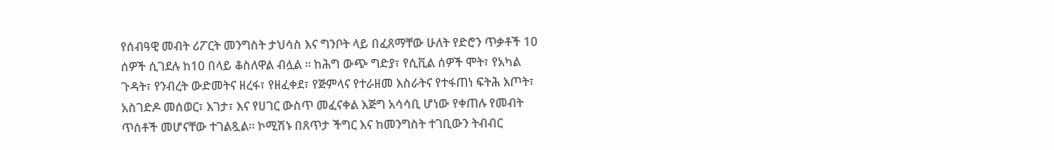የሰብዓዊ መብት ሪፖርት መንግስት ታህሳስ እና ግንቦት ላይ በፈጸማቸው ሁለት የድሮን ጥቃቶች 10 ሰዎች ሲገደሉ ከ10 በላይ ቆስለዋል ብሏል ፡፡ ከሕግ ውጭ ግድያ፣ የሲቪል ሰዎች ሞት፣ የአካል ጉዳት፣ የንብረት ውድመትና ዘረፋ፣ የዘፈቀደ፣ የጅምላና የተራዘመ እስራትና የተፋጠነ ፍትሕ እጦት፣ አስገድዶ መሰወር፣ እገታ፣ እና የሀገር ውስጥ መፈናቀል እጅግ አሳሳቢ ሆነው የቀጠሉ የመብት ጥሰቶች መሆናቸው ተገልጿል። ኮሚሽኑ በጸጥታ ችግር እና ከመንግስት ተገቢውን ትብብር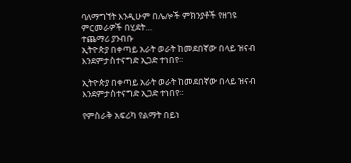ባለማግኘት እንዲሁም በሌሎች ምክንያቶች የዘገዩ ምርመራዎች በሂደት…
ተጨማሪ ያንብቡ
ኢትዮጵያ በቀጣይ አራት ወራት ከመደበኛው በላይ ዝናብ እንደምታስተናግድ ኢጋድ ተነበየ።

ኢትዮጵያ በቀጣይ አራት ወራት ከመደበኛው በላይ ዝናብ እንደምታስተናግድ ኢጋድ ተነበየ።

የምስራቅ አፍሪካ የልማት በይነ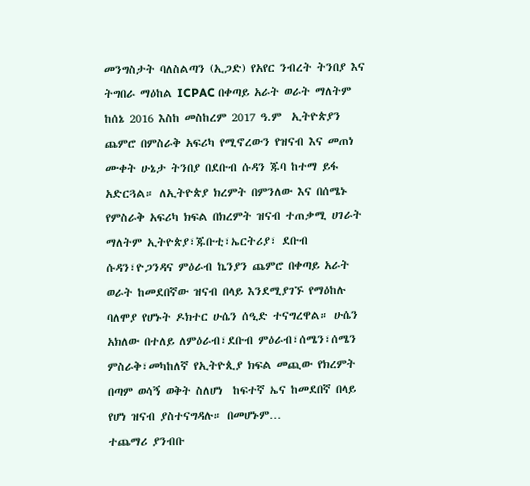መንግስታት ባለስልጣን (ኢጋድ) የአየር ንብረት ትንበያ እና ትግበራ ማዕከል ICPAC በቀጣይ አራት ወራት ማለትም ከሰኔ 2016 እስከ መስከረም 2017 ዓ.ም  ኢትዮጵያን ጨምሮ በምስራቅ አፍሪካ የሚኖረውን የዝናብ እና መጠነ ሙቀት ሁኔታ ትንበያ በደቡብ ሱዳን ጁባ ከተማ ይፋ አድርጓል። ለኢትዮጵያ ክረምት በምንለው እና በሰሜኑ የምስራቅ አፍሪካ ክፍል በክረምት ዝናብ ተጠቃሚ ሀገራት ማለትም ኢትዮጵያ፣ጁቡቲ፣ኤርትሪያ፣ ደቡብ ሱዳን፣ዮጋንዳና ምዕራብ ኬንያን ጨምሮ በቀጣይ አራት ወራት ከመደበኛው ዝናብ በላይ እንደሚያገኙ የማዕከሉ ባለሞያ የሆኑት ዶክተር ሁሴን ሰዒድ ተናግረዋል። ሁሴን አክለው በተለይ ለምዕራብ፣ደቡብ ምዕራብ፣ሰሜን፣ሰሜን ምስራቅ፣መካከለኛ የኢትዮጲያ ክፍል መጪው የክረምት በጣም ወሳኝ ወቅት ስለሆነ  ከፍተኛ ኤና ከመደበኛ በላይ የሆነ ዝናብ ያስተናግዳሉ። በመሆኑም…
ተጨማሪ ያንብቡ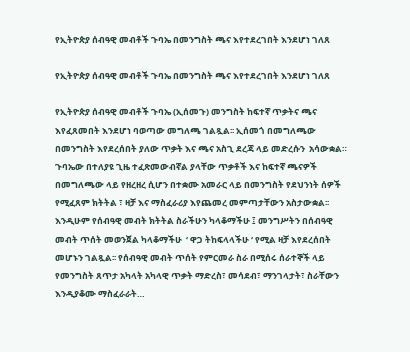የኢትዮጵያ ሰብዓዊ መብቶች ጉባኤ በመንግስት ጫና እየተደረገበት እንደሆነ ገለጸ

የኢትዮጵያ ሰብዓዊ መብቶች ጉባኤ በመንግስት ጫና እየተደረገበት እንደሆነ ገለጸ

የኢትዮጵያ ሰብዓዊ መብቶች ጉባኤ (ኢሰመጉ) መንግስት ከፍተኛ ጥቃትና ጫና እየፈጸመበት እንደሆነ ባወጣው መግለጫ ገልጿል፡፡ ኢሰመጎ በመግለጫው በመንግስት እየደረሰበት ያለው ጥቃት እና ጫና አስጊ ደረጃ ላይ መድረሱን  አሳውቋል። ጉባኤው በተለያዩ ጊዜ ተፈጽመውብኛል ያላቸው ጥቃቶች እና ከፍተኛ ጫናዎች በመግለጫው ላይ የዘረዘረ ሲሆን በተቋሙ አመራር ላይ በመንግስት የደህንነት ሰዎች የሚፈጸም ክትትል ፣ ዛቻ እና ማስፈራሪያ እየጨመረ መምጣታቸውን አስታውቋል፡፡ እንዲሁም የሰብዓዊ መብት ክትትል ስራችሁን ካላቆማችሁ ፤ መንግሥትን በሰብዓዊ መብት ጥሰት መወንጀል ካላቆማችሁ  ‘ ዋጋ ትከፍላላችሁ ‘ የሚል ዛቻ እየደረሰበት መሆኑን ገልጿል፡፡ የሰብዓዊ መብት ጥሰት የምርመራ ስራ በሚሰሩ ሰራተኞች ላይ የመንግስት ጸጥታ አካላት አካላዊ ጥቃት ማድረስ፣ መሳደብ፣ ማንገላታት፣ ስራቸውን እንዲያቆሙ ማስፈራራት…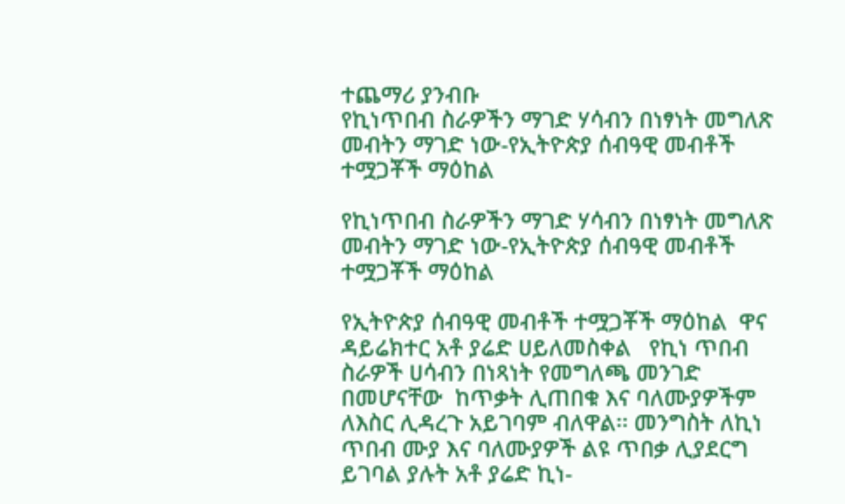ተጨማሪ ያንብቡ
የኪነጥበብ ስራዎችን ማገድ ሃሳብን በነፃነት መግለጽ መብትን ማገድ ነው-የኢትዮጵያ ሰብዓዊ መብቶች ተሟጋቾች ማዕከል

የኪነጥበብ ስራዎችን ማገድ ሃሳብን በነፃነት መግለጽ መብትን ማገድ ነው-የኢትዮጵያ ሰብዓዊ መብቶች ተሟጋቾች ማዕከል

የኢትዮጵያ ሰብዓዊ መብቶች ተሟጋቾች ማዕከል  ዋና ዳይሬክተር አቶ ያሬድ ሀይለመስቀል   የኪነ ጥበብ ስራዎች ሀሳብን በነጻነት የመግለጫ መንገድ በመሆናቸው  ከጥቃት ሊጠበቁ እና ባለሙያዎችም ለእስር ሊዳረጉ አይገባም ብለዋል፡፡ መንግስት ለኪነ ጥበብ ሙያ እና ባለሙያዎች ልዩ ጥበቃ ሊያደርግ ይገባል ያሉት አቶ ያሬድ ኪነ-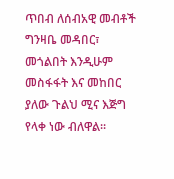ጥበብ ለሰብአዊ መብቶች ግንዛቤ መዳበር፣ መጎልበት እንዲሁም  መስፋፋት እና መከበር ያለው ጉልህ ሚና እጅግ የላቀ ነው ብለዋል፡፡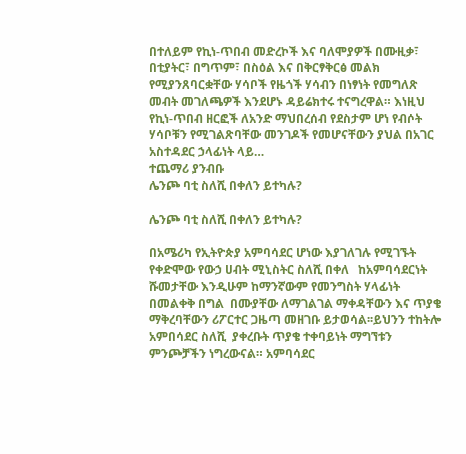በተለይም የኪነ-ጥበብ መድረኮች እና ባለሞያዎች በሙዚቃ፣ በቲያትር፣ በግጥም፣ በስዕል እና በቅርፃቅርፅ መልክ የሚያንጸባርቋቸው ሃሳቦች የዜጎች ሃሳብን በነፃነት የመግለጽ መብት መገለጫዎች እንደሆኑ ዳይሬክተሩ ተናግረዋል። እነዚህ የኪነ-ጥበብ ዘርፎች ለአንድ ማህበረሰብ የደስታም ሆነ የብሶት ሃሳቦቹን የሚገልጽባቸው መንገዶች የመሆናቸውን ያህል በአገር አስተዳደር ኃላፊነት ላይ…
ተጨማሪ ያንብቡ
ሌንጮ ባቲ ስለሺ በቀለን ይተካሉ?

ሌንጮ ባቲ ስለሺ በቀለን ይተካሉ?

በአሜሪካ የኢትዮጵያ አምባሳደር ሆነው እያገለገሉ የሚገኙት የቀድሞው የውኃ ሀብት ሚኒስትር ስለሺ በቀለ   ከአምባሳደርነት ሹመታቸው እንዲሁም ከማንኛውም የመንግስት ሃላፊነት  በመልቀቅ በግል  በሙያቸው ለማገልገል ማቀዳቸውን እና ጥያቄ ማቅረባቸውን ሪፖርተር ጋዜጣ መዘገቡ ይታወሳል፡፡ይህንን ተከትሎ አምበሳደር ስለሺ  ያቀረቡት ጥያቄ ተቀባይነት ማግኘቱን ምንጮቻችን ነግረውናል። አምባሳደር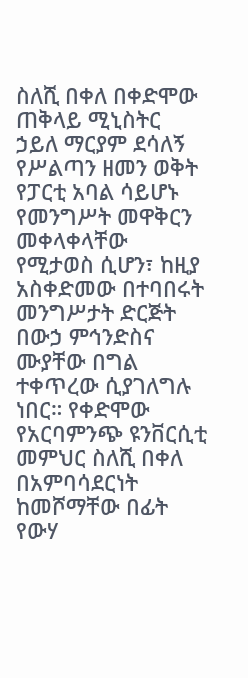ስለሺ በቀለ በቀድሞው ጠቅላይ ሚኒስትር ኃይለ ማርያም ደሳለኝ የሥልጣን ዘመን ወቅት የፓርቲ አባል ሳይሆኑ የመንግሥት መዋቅርን መቀላቀላቸው የሚታወስ ሲሆን፣ ከዚያ አስቀድመው በተባበሩት መንግሥታት ድርጅት በውኃ ምኅንድስና ሙያቸው በግል ተቀጥረው ሲያገለግሉ ነበር። የቀድሞው የአርባምንጭ ዩንቨርሲቲ መምህር ስለሺ በቀለ በአምባሳደርነት ከመሾማቸው በፊት የውሃ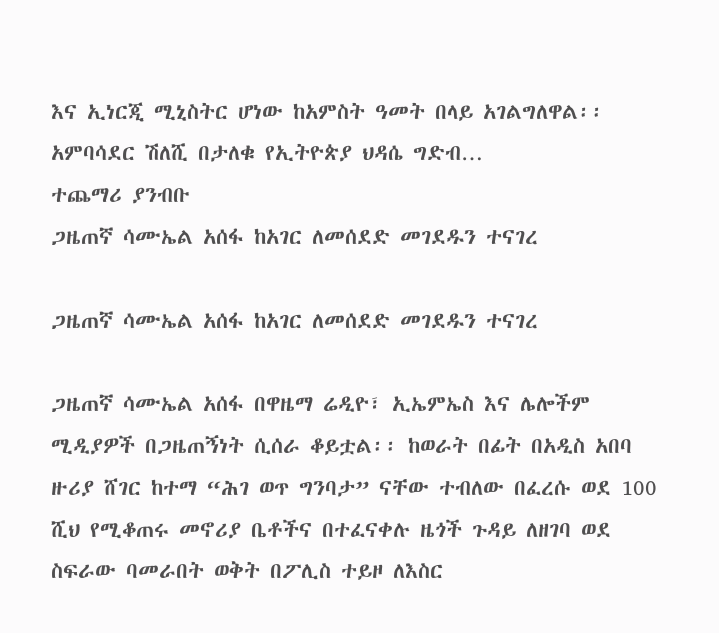እና ኢነርጂ ሚኒስትር ሆነው ከአምስት ዓመት በላይ አገልግለዋል፡፡ አምባሳደር ሽለሺ በታለቁ የኢትዮጵያ ህዳሴ ግድብ…
ተጨማሪ ያንብቡ
ጋዜጠኛ ሳሙኤል አሰፋ ከአገር ለመሰደድ መገደዱን ተናገረ

ጋዜጠኛ ሳሙኤል አሰፋ ከአገር ለመሰደድ መገደዱን ተናገረ

ጋዜጠኛ ሳሙኤል አሰፋ በዋዜማ ሬዲዮ፣ ኢኤምኤስ እና ሌሎችም ሚዲያዎች በጋዜጠኝነት ሲሰራ ቆይቷል፡፡ ከወራት በፊት በአዲስ አበባ ዙሪያ ሸገር ከተማ “ሕገ ወጥ ግንባታ” ናቸው ተብለው በፈረሱ ወደ 100 ሺህ የሚቆጠሩ መኖሪያ ቤቶችና በተፈናቀሉ ዜጎች ጉዳይ ለዘገባ ወደ ስፍራው ባመራበት ወቅት በፖሊስ ተይዞ ለእስር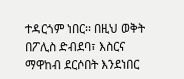ተዳርጎም ነበር፡፡ በዚህ ወቅት በፖሊስ ድብደባ፣ እስርና ማዋከብ ደርሶበት እንደነበር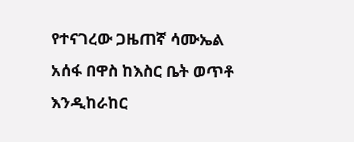የተናገረው ጋዜጠኛ ሳሙኤል አሰፋ በዋስ ከእስር ቤት ወጥቶ እንዲከራከር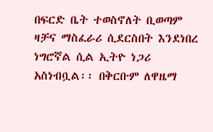በፍርድ ቤት ተወስኖለት ቢወጣም ዛቻና ማስፈራሪ ሲደርስበት እንደነበረ ነግሮኛል ሲል ኢትዮ ነጋሪ አስነብቧል፡፡ በቅርቡም ለዋዜማ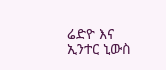ሬድዮ እና ኢንተር ኒውስ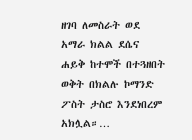ዘገባ ለመስራት ወደ አማራ ክልል ደሴና ሐይቅ ከተሞች በተጓዘበት ወቅት በክልሉ ኮማንድ ፖስት ታስሮ እንደነበረም አክሏል።…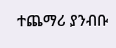ተጨማሪ ያንብቡ